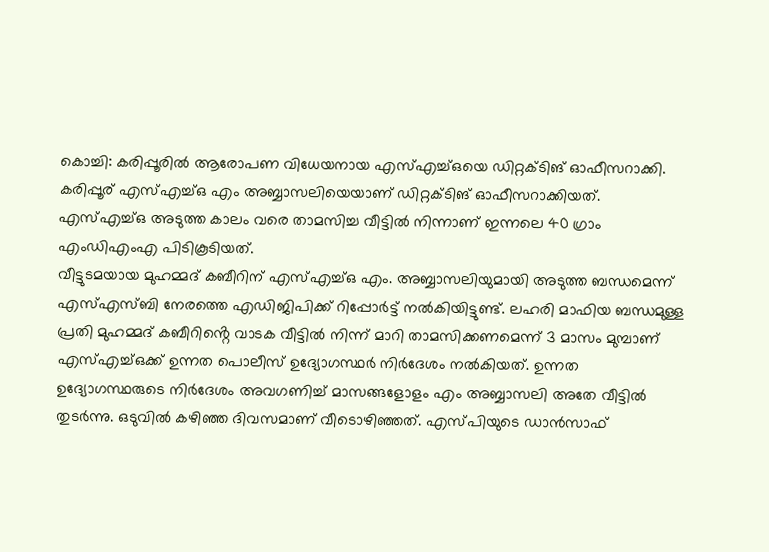കൊച്ചി: കരിപ്പൂരിൽ ആരോപണ വിധേയനായ എസ്എച്ച്ഒയെ ഡിറ്റക്ടിങ് ഓഫീസറാക്കി. കരിപ്പൂര് എസ്എച്ച്ഒ എം അബ്ബാസലിയെയാണ് ഡിറ്റക്ടിങ് ഓഫീസറാക്കിയത്. എസ്എച്ച്ഒ അടുത്ത കാലം വരെ താമസിച്ച വീട്ടിൽ നിന്നാണ് ഇന്നലെ 40 ഗ്രാം എംഡിഎംഎ പിടികൂടിയത്.
വീട്ടുടമയായ മുഹമ്മദ് കബീറിന് എസ്എച്ച്ഒ എം. അബ്ബാസലിയുമായി അടുത്ത ബന്ധമെന്ന് എസ്എസ്ബി നേരത്തെ എഡിജിപിക്ക് റിപ്പോർട്ട് നൽകിയിട്ടുണ്ട്. ലഹരി മാഫിയ ബന്ധമുള്ള പ്രതി മുഹമ്മദ് കബീറിൻ്റെ വാടക വീട്ടിൽ നിന്ന് മാറി താമസിക്കണമെന്ന് 3 മാസം മുമ്പാണ് എസ്എച്ച്ഒക്ക് ഉന്നത പൊലീസ് ഉദ്യോഗസ്ഥർ നിർദേശം നൽകിയത്. ഉന്നത ഉദ്യോഗസ്ഥരുടെ നിർദേശം അവഗണിച്ച് മാസങ്ങളോളം എം അബ്ബാസലി അതേ വീട്ടിൽ തുടർന്നു. ഒടുവിൽ കഴിഞ്ഞ ദിവസമാണ് വീടൊഴിഞ്ഞത്. എസ്പിയുടെ ഡാൻസാഫ്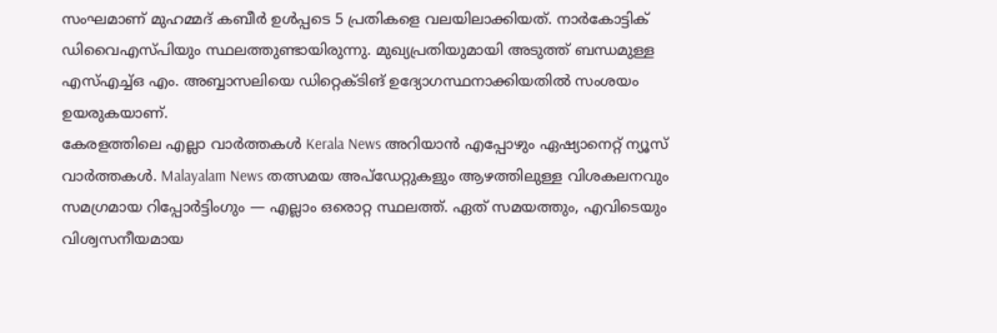സംഘമാണ് മുഹമ്മദ് കബീർ ഉൾപ്പടെ 5 പ്രതികളെ വലയിലാക്കിയത്. നാർകോട്ടിക് ഡിവൈഎസ്പിയും സ്ഥലത്തുണ്ടായിരുന്നു. മുഖ്യപ്രതിയുമായി അടുത്ത് ബന്ധമുള്ള എസ്എച്ച്ഒ എം. അബ്ബാസലിയെ ഡിറ്റെക്ടിങ് ഉദ്യോഗസ്ഥനാക്കിയതിൽ സംശയം ഉയരുകയാണ്.
കേരളത്തിലെ എല്ലാ വാർത്തകൾ Kerala News അറിയാൻ എപ്പോഴും ഏഷ്യാനെറ്റ് ന്യൂസ് വാർത്തകൾ. Malayalam News തത്സമയ അപ്ഡേറ്റുകളും ആഴത്തിലുള്ള വിശകലനവും സമഗ്രമായ റിപ്പോർട്ടിംഗും — എല്ലാം ഒരൊറ്റ സ്ഥലത്ത്. ഏത് സമയത്തും, എവിടെയും വിശ്വസനീയമായ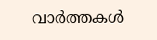വാർത്തകൾ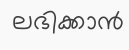ലഭിക്കാൻ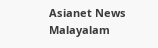Asianet News Malayalam